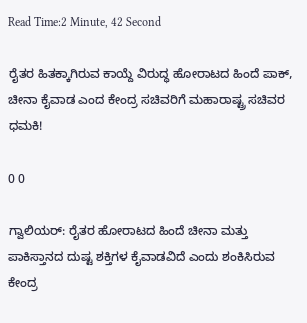Read Time:2 Minute, 42 Second

ರೈತರ ಹಿತಕ್ಕಾಗಿರುವ ಕಾಯ್ದೆ ವಿರುದ್ಧ ಹೋರಾಟದ ಹಿಂದೆ ಪಾಕ್, ಚೀನಾ ಕೈವಾಡ ಎಂದ ಕೇಂದ್ರ ಸಚಿವರಿಗೆ ಮಹಾರಾಷ್ಟ್ರ ಸಚಿವರ ಧಮಕಿ!

0 0

ಗ್ವಾಲಿಯರ್: ರೈತರ ಹೋರಾಟದ ಹಿಂದೆ ಚೀನಾ ಮತ್ತು ಪಾಕಿಸ್ತಾನದ ದುಷ್ಟ ಶಕ್ತಿಗಳ ಕೈವಾಡವಿದೆ ಎಂದು ಶಂಕಿಸಿರುವ ಕೇಂದ್ರ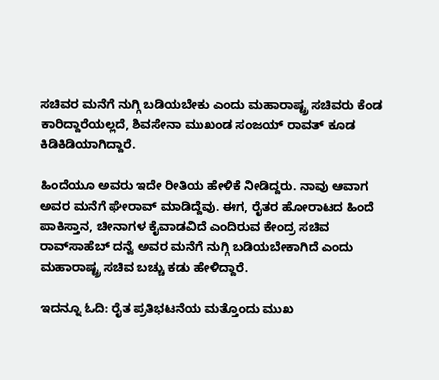ಸಚಿವರ ಮನೆಗೆ ನುಗ್ಗಿ ಬಡಿಯಬೇಕು ಎಂದು ಮಹಾರಾಷ್ಟ್ರ ಸಚಿವರು ಕೆಂಡ ಕಾರಿದ್ದಾರೆಯಲ್ಲದೆ, ಶಿವಸೇನಾ ಮುಖಂಡ ಸಂಜಯ್ ರಾವತ್ ಕೂಡ ಕಿಡಿಕಿಡಿಯಾಗಿದ್ದಾರೆ.

ಹಿಂದೆಯೂ ಅವರು ಇದೇ ರೀತಿಯ ಹೇಳಿಕೆ ನೀಡಿದ್ದರು. ನಾವು ಆವಾಗ ಅವರ ಮನೆಗೆ ಘೇರಾವ್ ಮಾಡಿದ್ದೆವು. ಈಗ, ರೈತರ ಹೋರಾಟದ ಹಿಂದೆ ಪಾಕಿಸ್ತಾನ, ಚೀನಾಗಳ ಕೈವಾಡವಿದೆ ಎಂದಿರುವ ಕೇಂದ್ರ ಸಚಿವ ರಾವ್‌ಸಾಹೆಬ್ ದನ್ವೆ ಅವರ ಮನೆಗೆ ನುಗ್ಗಿ ಬಡಿಯಬೇಕಾಗಿದೆ ಎಂದು ಮಹಾರಾಷ್ಟ್ರ ಸಚಿವ ಬಚ್ಚು ಕಡು ಹೇಳಿದ್ದಾರೆ.

ಇದನ್ನೂ ಓದಿ: ರೈತ ಪ್ರತಿಭಟನೆಯ ಮತ್ತೊಂದು ಮುಖ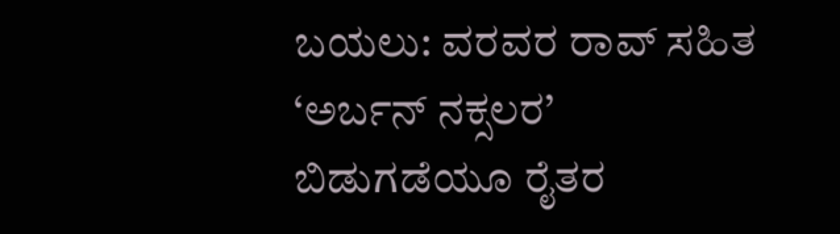ಬಯಲು: ವರವರ ರಾವ್ ಸಹಿತ ‘ಅರ್ಬನ್ ನಕ್ಸಲರ’ ಬಿಡುಗಡೆಯೂ ರೈತರ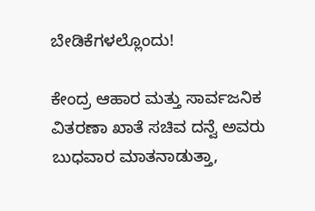ಬೇಡಿಕೆಗಳಲ್ಲೊಂದು!

ಕೇಂದ್ರ ಆಹಾರ ಮತ್ತು ಸಾರ್ವಜನಿಕ ವಿತರಣಾ ಖಾತೆ ಸಚಿವ ದನ್ವೆ ಅವರು ಬುಧವಾರ ಮಾತನಾಡುತ್ತಾ,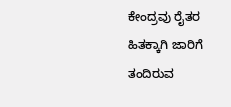ಕೇಂದ್ರವು ರೈತರ ಹಿತಕ್ಕಾಗಿ ಜಾರಿಗೆ ತಂದಿರುವ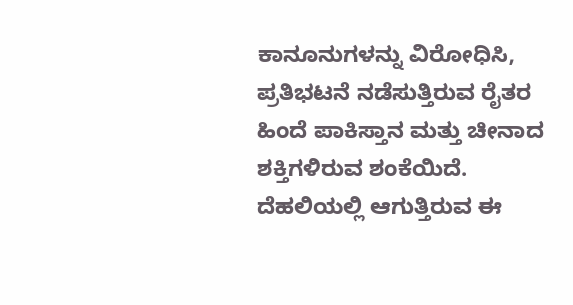ಕಾನೂನುಗಳನ್ನು ವಿರೋಧಿಸಿ, ಪ್ರತಿಭಟನೆ ನಡೆಸುತ್ತಿರುವ ರೈತರ ಹಿಂದೆ ಪಾಕಿಸ್ತಾನ ಮತ್ತು ಚೀನಾದ ಶಕ್ತಿಗಳಿರುವ ಶಂಕೆಯಿದೆ. ದೆಹಲಿಯಲ್ಲಿ ಆಗುತ್ತಿರುವ ಈ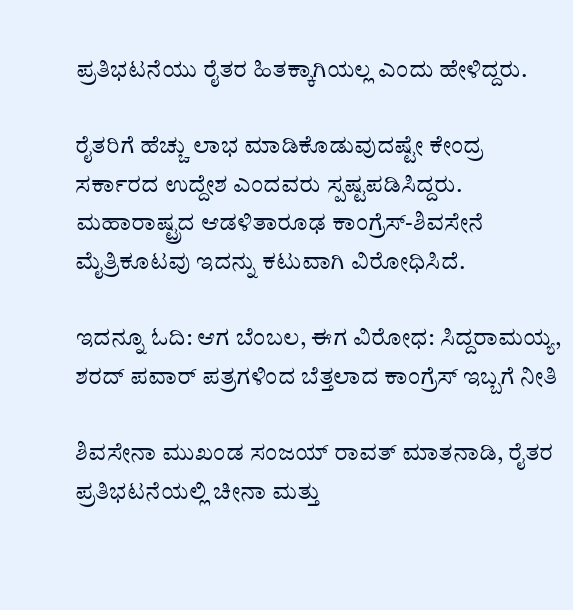ಪ್ರತಿಭಟನೆಯು ರೈತರ ಹಿತಕ್ಕಾಗಿಯಲ್ಲ ಎಂದು ಹೇಳಿದ್ದರು.

ರೈತರಿಗೆ ಹೆಚ್ಚು ಲಾಭ ಮಾಡಿಕೊಡುವುದಷ್ಟೇ ಕೇಂದ್ರ ಸರ್ಕಾರದ ಉದ್ದೇಶ ಎಂದವರು ಸ್ಪಷ್ಟಪಡಿಸಿದ್ದರು. ಮಹಾರಾಷ್ಟ್ರದ ಆಡಳಿತಾರೂಢ ಕಾಂಗ್ರೆಸ್-ಶಿವಸೇನೆ ಮೈತ್ರಿಕೂಟವು ಇದನ್ನು ಕಟುವಾಗಿ ವಿರೋಧಿಸಿದೆ.

ಇದನ್ನೂ ಓದಿ: ಆಗ ಬೆಂಬಲ, ಈಗ ವಿರೋಧ: ಸಿದ್ದರಾಮಯ್ಯ, ಶರದ್ ಪವಾರ್ ಪತ್ರಗಳಿಂದ ಬೆತ್ತಲಾದ ಕಾಂಗ್ರೆಸ್ ಇಬ್ಬಗೆ ನೀತಿ

ಶಿವಸೇನಾ ಮುಖಂಡ ಸಂಜಯ್ ರಾವತ್ ಮಾತನಾಡಿ, ರೈತರ ಪ್ರತಿಭಟನೆಯಲ್ಲಿ ಚೀನಾ ಮತ್ತು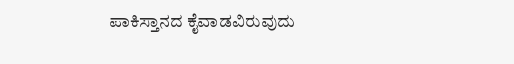ಪಾಕಿಸ್ತಾನದ ಕೈವಾಡವಿರುವುದು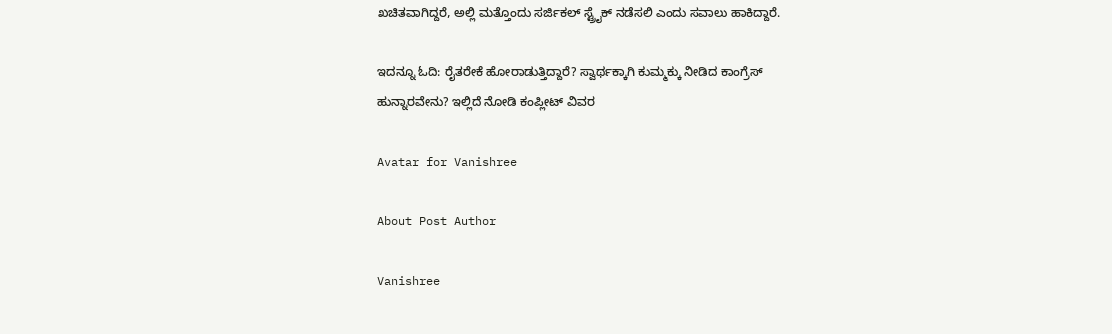ಖಚಿತವಾಗಿದ್ದರೆ, ಅಲ್ಲಿ ಮತ್ತೊಂದು ಸರ್ಜಿಕಲ್ ಸ್ಟ್ರೈಕ್ ನಡೆಸಲಿ ಎಂದು ಸವಾಲು ಹಾಕಿದ್ದಾರೆ.

ಇದನ್ನೂ ಓದಿ: ರೈತರೇಕೆ ಹೋರಾಡುತ್ತಿದ್ದಾರೆ? ಸ್ವಾರ್ಥಕ್ಕಾಗಿ ಕುಮ್ಮಕ್ಕು ನೀಡಿದ ಕಾಂಗ್ರೆಸ್ ಹುನ್ನಾರವೇನು? ಇಲ್ಲಿದೆ ನೋಡಿ ಕಂಪ್ಲೀಟ್ ವಿವರ

Avatar for Vanishree

About Post Author

Vanishree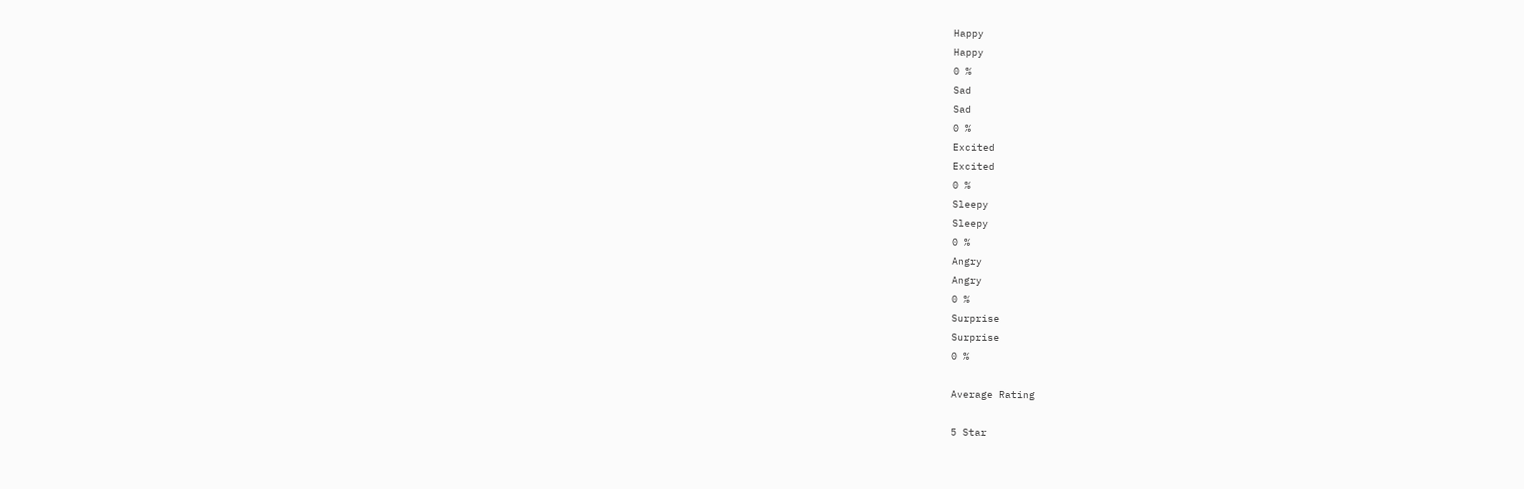Happy
Happy
0 %
Sad
Sad
0 %
Excited
Excited
0 %
Sleepy
Sleepy
0 %
Angry
Angry
0 %
Surprise
Surprise
0 %

Average Rating

5 Star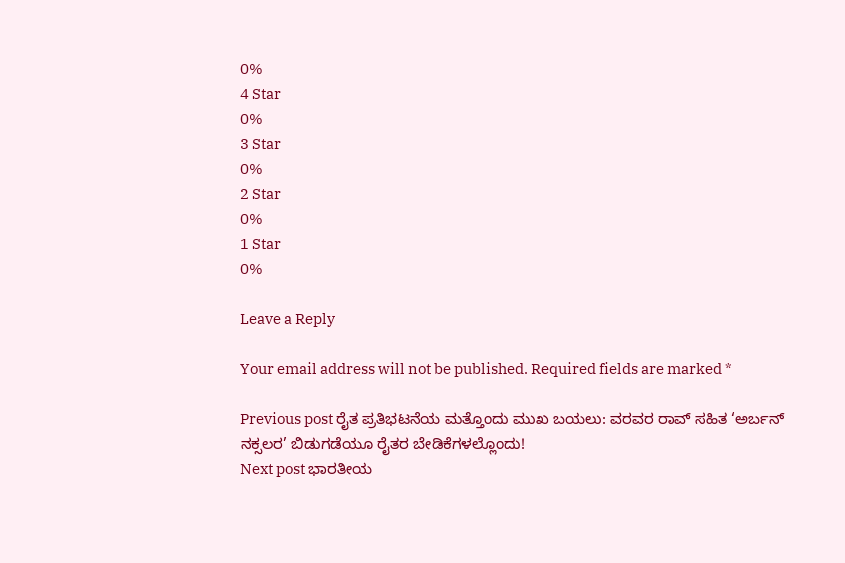0%
4 Star
0%
3 Star
0%
2 Star
0%
1 Star
0%

Leave a Reply

Your email address will not be published. Required fields are marked *

Previous post ರೈತ ಪ್ರತಿಭಟನೆಯ ಮತ್ತೊಂದು ಮುಖ ಬಯಲು: ವರವರ ರಾವ್ ಸಹಿತ ‘ಅರ್ಬನ್ ನಕ್ಸಲರ’ ಬಿಡುಗಡೆಯೂ ರೈತರ ಬೇಡಿಕೆಗಳಲ್ಲೊಂದು!
Next post ಭಾರತೀಯ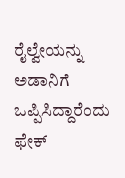ರೈಲ್ವೇಯನ್ನು ಅಡಾನಿಗೆ ಒಪ್ಪಿಸಿದ್ದಾರೆಂದು ಫೇಕ್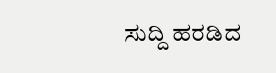ಸುದ್ದಿ ಹರಡಿದ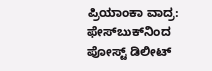ಪ್ರಿಯಾಂಕಾ ವಾದ್ರ: ಫೇಸ್‌ಬುಕ್‌ನಿಂದ ಪೋಸ್ಟ್ ಡಿಲೀಟ್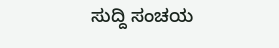ಸುದ್ದಿ ಸಂಚಯ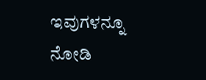ಇವುಗಳನ್ನೂ ನೋಡಿ